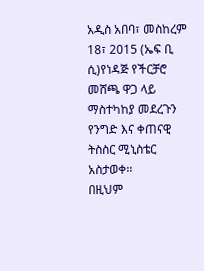አዲስ አበባ፣ መስከረም 18፣ 2015 (ኤፍ ቢ ሲ)የነዳጅ የችርቻሮ መሸጫ ዋጋ ላይ ማስተካከያ መደረጉን የንግድ እና ቀጠናዊ ትስስር ሚኒስቴር አስታወቀ፡፡
በዚህም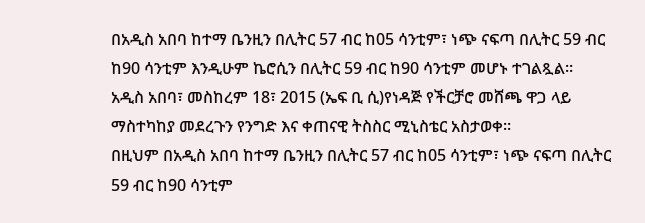በአዲስ አበባ ከተማ ቤንዚን በሊትር 57 ብር ከ05 ሳንቲም፣ ነጭ ናፍጣ በሊትር 59 ብር ከ90 ሳንቲም እንዲሁም ኬሮሲን በሊትር 59 ብር ከ90 ሳንቲም መሆኑ ተገልጿል፡፡
አዲስ አበባ፣ መስከረም 18፣ 2015 (ኤፍ ቢ ሲ)የነዳጅ የችርቻሮ መሸጫ ዋጋ ላይ ማስተካከያ መደረጉን የንግድ እና ቀጠናዊ ትስስር ሚኒስቴር አስታወቀ፡፡
በዚህም በአዲስ አበባ ከተማ ቤንዚን በሊትር 57 ብር ከ05 ሳንቲም፣ ነጭ ናፍጣ በሊትር 59 ብር ከ90 ሳንቲም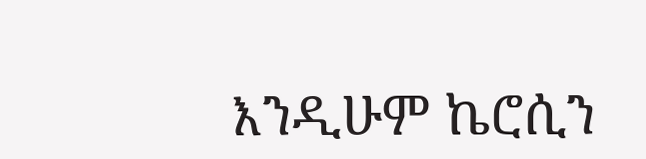እንዲሁም ኬሮሲን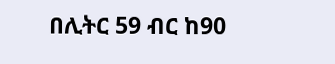በሊትር 59 ብር ከ90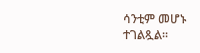ሳንቲም መሆኑ ተገልጿል፡፡